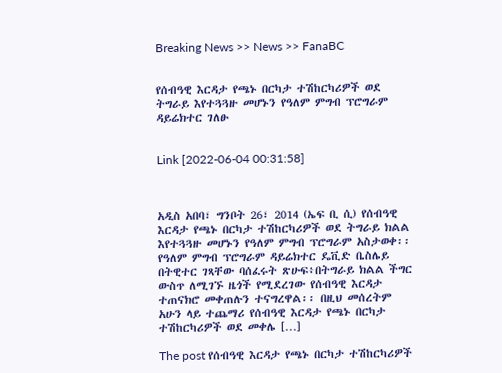Breaking News >> News >> FanaBC


የሰብዓዊ እርዳታ የጫኑ በርካታ ተሽከርካሪዎች ወደ ትግራይ እየተጓጓዙ መሆኑን የዓለም ምግብ ፕሮግራም ዳይሬክተር ገለፁ


Link [2022-06-04 00:31:58]



አዲስ አበባ፣ ግንቦት 26፣ 2014 (ኤፍ ቢ ሲ) የሰብዓዊ እርዳታ የጫኑ በርካታ ተሽከርካሪዎች ወደ ትግራይ ክልል እየተጓጓዙ መሆኑን የዓለም ምግብ ፕሮግራም አስታወቀ፡፡ የዓለም ምግብ ፕሮግራም ዳይሬክተር ዴቪድ ቤስሌይ በትዊተር ገጻቸው ባሰፈሩት ጽሁፍ፥በትግራይ ክልል ችግር ውስጥ ለሚገኙ ዜጎች የሚደረገው የሰብዓዊ እርዳታ ተጠናክሮ መቀጠሉን ተናግረዋል፡፡ በዚህ መሰረትም አሁን ላይ ተጨማሪ የሰብዓዊ እርዳታ የጫኑ በርካታ ተሽከርካሪዎች ወደ መቀሌ […]

The post የሰብዓዊ እርዳታ የጫኑ በርካታ ተሽከርካሪዎች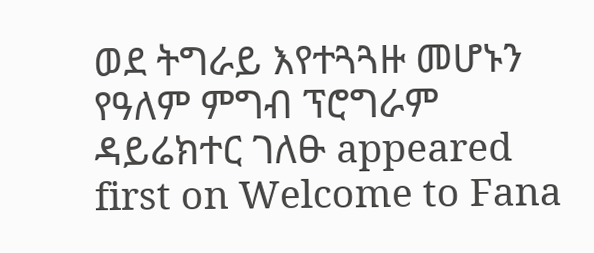ወደ ትግራይ እየተጓጓዙ መሆኑን የዓለም ምግብ ፕሮግራም ዳይሬክተር ገለፁ appeared first on Welcome to Fana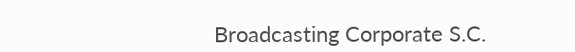Broadcasting Corporate S.C.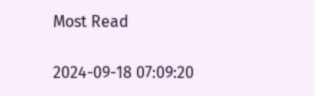Most Read

2024-09-18 07:09:20